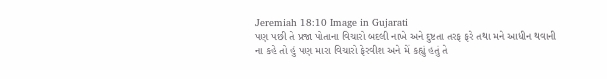Jeremiah 18:10 Image in Gujarati
પણ પછી તે પ્રજા પોતાના વિચારો બદલી નાખે અને દુષ્ટતા તરફ ફરે તથા મને આધીન થવાની ના કહે તો હું પણ મારા વિચારો ફેરવીશ અને મેં કહ્યું હતું તે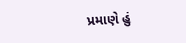પ્રમાણે હું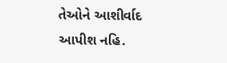તેઓને આશીર્વાદ આપીશ નહિ.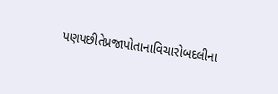પણપછીતેપ્રજાપોતાનાવિચારોબદલીના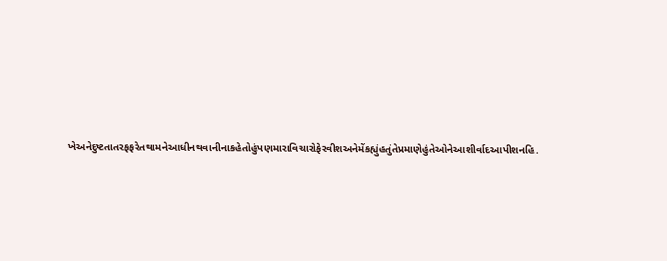ખેઅનેદુષ્ટતાતરફફરેતથામનેઆધીનથવાનીનાકહેતોહુંપણમારાવિચારોફેરવીશઅનેમેંકહ્યુંહતુંતેપ્રમાણેહુંતેઓનેઆશીર્વાદઆપીશનહિ.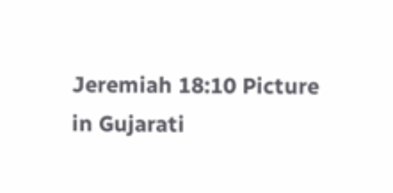Jeremiah 18:10 Picture in Gujarati